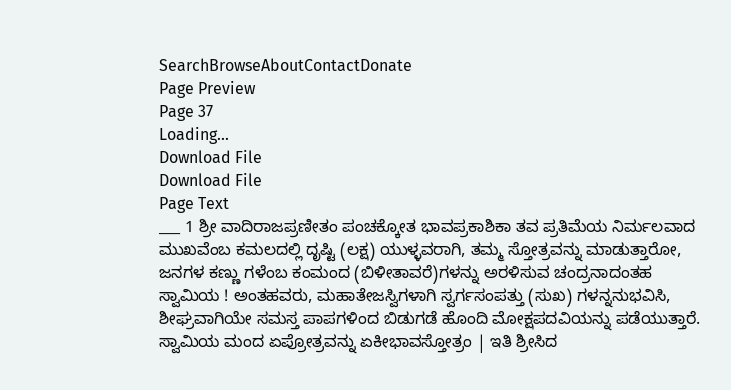SearchBrowseAboutContactDonate
Page Preview
Page 37
Loading...
Download File
Download File
Page Text
___ 1 ಶ್ರೀ ವಾದಿರಾಜಪ್ರಣೀತಂ ಪಂಚಕ್ಕೋತ ಭಾವಪ್ರಕಾಶಿಕಾ ತವ ಪ್ರತಿಮೆಯ ನಿರ್ಮಲವಾದ ಮುಖವೆಂಬ ಕಮಲದಲ್ಲಿ ದೃಷ್ಟಿ (ಲಕ್ಷ) ಯುಳ್ಳವರಾಗಿ, ತಮ್ಮ ಸ್ತೋತ್ರವನ್ನು ಮಾಡುತ್ತಾರೋ, ಜನಗಳ ಕಣ್ಣು ಗಳೆಂಬ ಕಂಮಂದ (ಬಿಳೀತಾವರೆ)ಗಳನ್ನು ಅರಳಿಸುವ ಚಂದ್ರನಾದಂತಹ ಸ್ವಾಮಿಯ ! ಅಂತಹವರು, ಮಹಾತೇಜಸ್ವಿಗಳಾಗಿ ಸ್ವರ್ಗಸಂಪತ್ತು (ಸುಖ) ಗಳನ್ನನುಭವಿಸಿ, ಶೀಘ್ರವಾಗಿಯೇ ಸಮಸ್ತ ಪಾಪಗಳಿಂದ ಬಿಡುಗಡೆ ಹೊಂದಿ ಮೋಕ್ಷಪದವಿಯನ್ನು ಪಡೆಯುತ್ತಾರೆ. ಸ್ವಾಮಿಯ ಮಂದ ಏಪ್ರೋತ್ರವನ್ನು ಏಕೀಭಾವಸ್ತೋತ್ರಂ | ಇತಿ ಶ್ರೀಸಿದ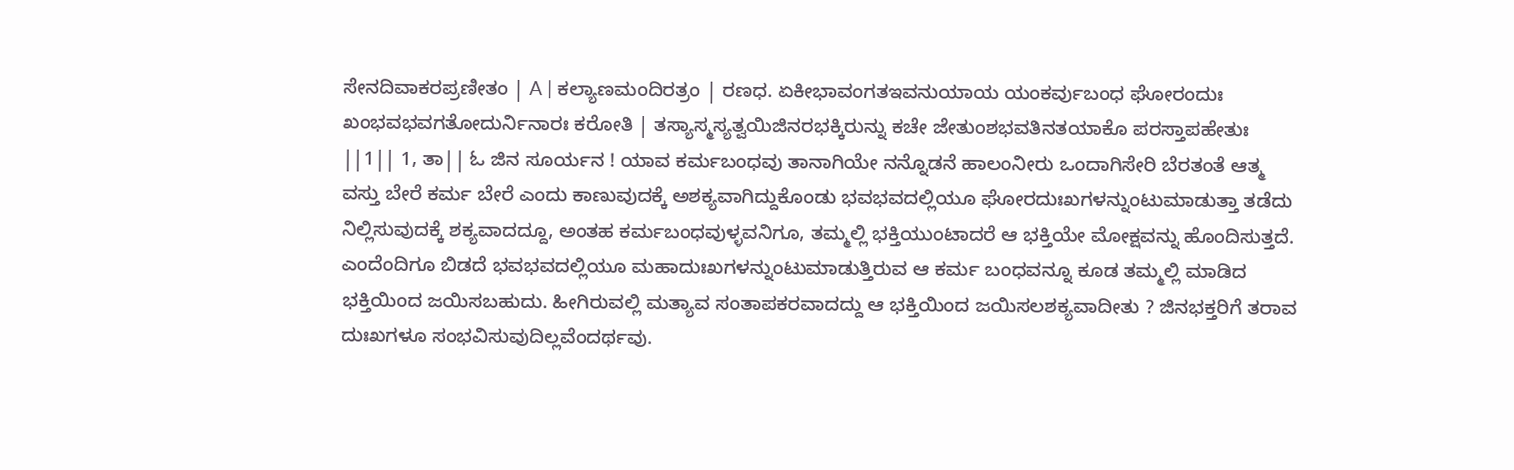ಸೇನದಿವಾಕರಪ್ರಣೀತಂ | A | ಕಲ್ಯಾಣಮಂದಿರತ್ರಂ | ರಣಧ. ಏಕೀಭಾವಂಗತಇವನುಯಾಯ ಯಂಕರ್ವುಬಂಧ ಘೋರಂದುಃ ಖಂಭವಭವಗತೋದುರ್ನಿನಾರಃ ಕರೋತಿ | ತಸ್ಯಾಸ್ಮಸ್ಯತ್ವಯಿಜಿನರಭಕ್ಕಿರುನ್ನು ಕಚೇ ಜೇತುಂಶಭವತಿನತಯಾಕೊ ಪರಸ್ತಾಪಹೇತುಃ ||1|| 1, ತಾ|| ಓ ಜಿನ ಸೂರ್ಯನ ! ಯಾವ ಕರ್ಮಬಂಧವು ತಾನಾಗಿಯೇ ನನ್ನೊಡನೆ ಹಾಲಂನೀರು ಒಂದಾಗಿಸೇರಿ ಬೆರತಂತೆ ಆತ್ಮ ವಸ್ತು ಬೇರೆ ಕರ್ಮ ಬೇರೆ ಎಂದು ಕಾಣುವುದಕ್ಕೆ ಅಶಕ್ಯವಾಗಿದ್ದುಕೊಂಡು ಭವಭವದಲ್ಲಿಯೂ ಘೋರದುಃಖಗಳನ್ನುಂಟುಮಾಡುತ್ತಾ ತಡೆದು ನಿಲ್ಲಿಸುವುದಕ್ಕೆ ಶಕ್ಯವಾದದ್ದೂ, ಅಂತಹ ಕರ್ಮಬಂಧವುಳ್ಳವನಿಗೂ, ತಮ್ಮಲ್ಲಿ ಭಕ್ತಿಯುಂಟಾದರೆ ಆ ಭಕ್ತಿಯೇ ಮೋಕ್ಷವನ್ನು ಹೊಂದಿಸುತ್ತದೆ. ಎಂದೆಂದಿಗೂ ಬಿಡದೆ ಭವಭವದಲ್ಲಿಯೂ ಮಹಾದುಃಖಗಳನ್ನುಂಟುಮಾಡುತ್ತಿರುವ ಆ ಕರ್ಮ ಬಂಧವನ್ನೂ ಕೂಡ ತಮ್ಮಲ್ಲಿ ಮಾಡಿದ ಭಕ್ತಿಯಿಂದ ಜಯಿಸಬಹುದು. ಹೀಗಿರುವಲ್ಲಿ ಮತ್ಯಾವ ಸಂತಾಪಕರವಾದದ್ದು ಆ ಭಕ್ತಿಯಿಂದ ಜಯಿಸಲಶಕ್ಯವಾದೀತು ? ಜಿನಭಕ್ತರಿಗೆ ತರಾವ ದುಃಖಗಳೂ ಸಂಭವಿಸುವುದಿಲ್ಲವೆಂದರ್ಥವು.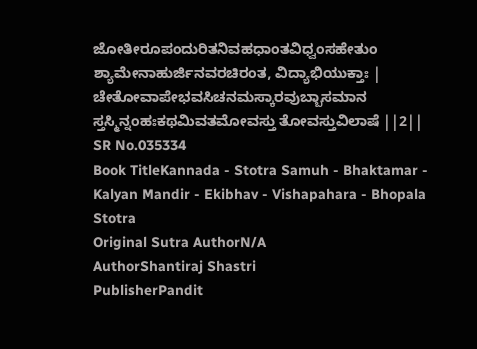ಜೋತೀರೂಪಂದುರಿತನಿವಹಧಾಂತವಿಧ್ವಂಸಹೇತುಂ ಶ್ಯಾಮೇನಾಹುರ್ಜಿನವರಚಿರಂತ, ವಿದ್ಯಾಭಿಯುಕ್ತಾಃ | ಚೇತೋವಾಪೇಭವಸಿಚನಮಸ್ಕಾರವುಬ್ಬಾಸಮಾನ ಸ್ತಸ್ಮಿನ್ನಂಹಃಕಥಮಿವತಮೋವಸ್ತು ತೋವಸ್ತುವಿಲಾಷೆ ||2||
SR No.035334
Book TitleKannada - Stotra Samuh - Bhaktamar - Kalyan Mandir - Ekibhav - Vishapahara - Bhopala Stotra
Original Sutra AuthorN/A
AuthorShantiraj Shastri
PublisherPandit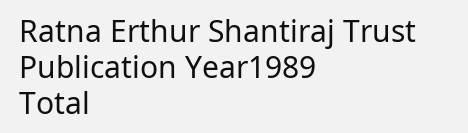Ratna Erthur Shantiraj Trust
Publication Year1989
Total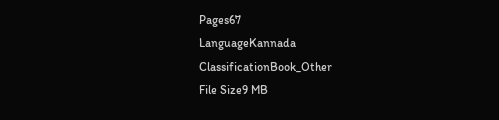Pages67
LanguageKannada
ClassificationBook_Other
File Size9 MB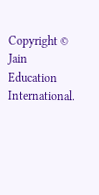Copyright © Jain Education International.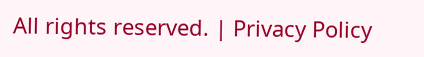All rights reserved. | Privacy Policy